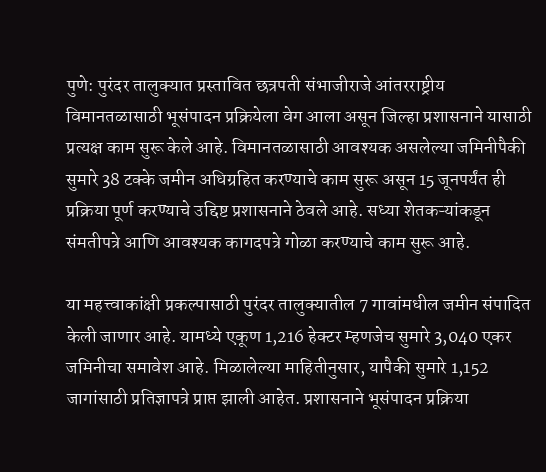पुणे: पुरंदर तालुक्यात प्रस्तावित छत्रपती संभाजीराजे आंतरराष्ट्रीय विमानतळासाठी भूसंपादन प्रक्रियेला वेग आला असून जिल्हा प्रशासनाने यासाठी प्रत्यक्ष काम सुरू केले आहे. विमानतळासाठी आवश्यक असलेल्या जमिनीपैकी सुमारे 38 टक्के जमीन अधिग्रहित करण्याचे काम सुरू असून 15 जूनपर्यंत ही प्रक्रिया पूर्ण करण्याचे उद्दिष्ट प्रशासनाने ठेवले आहे. सध्या शेतकऱ्यांकडून संमतीपत्रे आणि आवश्यक कागदपत्रे गोळा करण्याचे काम सुरू आहे.

या महत्त्वाकांक्षी प्रकल्पासाठी पुरंदर तालुक्यातील 7 गावांमधील जमीन संपादित केली जाणार आहे. यामध्ये एकूण 1,216 हेक्टर म्हणजेच सुमारे 3,040 एकर जमिनीचा समावेश आहे. मिळालेल्या माहितीनुसार, यापैकी सुमारे 1,152 जागांसाठी प्रतिज्ञापत्रे प्राप्त झाली आहेत. प्रशासनाने भूसंपादन प्रक्रिया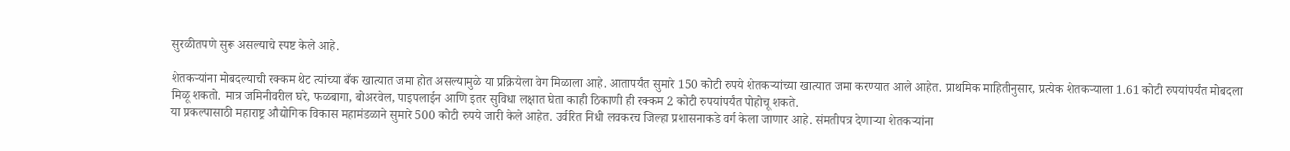सुरळीतपणे सुरू असल्याचे स्पष्ट केले आहे.

शेतकऱ्यांना मोबदल्याची रक्कम थेट त्यांच्या बँक खात्यात जमा होत असल्यामुळे या प्रक्रियेला वेग मिळाला आहे. आतापर्यंत सुमारे 150 कोटी रुपये शेतकऱ्यांच्या खात्यात जमा करण्यात आले आहेत. प्राथमिक माहितीनुसार, प्रत्येक शेतकऱ्याला 1.61 कोटी रुपयांपर्यंत मोबदला मिळू शकतो. मात्र जमिनीवरील घरे, फळबागा, बोअरवेल, पाइपलाईन आणि इतर सुविधा लक्षात घेता काही ठिकाणी ही रक्कम 2 कोटी रुपयांपर्यंत पोहोचू शकते.
या प्रकल्पासाठी महाराष्ट्र औद्योगिक विकास महामंडळाने सुमारे 500 कोटी रुपये जारी केले आहेत. उर्वरित निधी लवकरच जिल्हा प्रशासनाकडे वर्ग केला जाणार आहे. संमतीपत्र देणाऱ्या शेतकऱ्यांना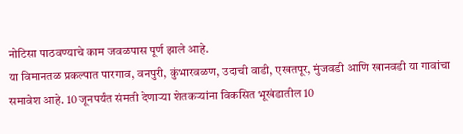नोटिसा पाठवण्याचे काम जवळपास पूर्ण झाले आहे.
या विमानतळ प्रकल्पात पारगाव, वनपुरी, कुंभारवळण, उदाची वाडी, एखतपूर, मुंजवडी आणि खानवडी या गावांचा समावेश आहे. 10 जूनपर्यंत संमती देणाऱ्या शेतकऱ्यांना विकसित भूखंडातील 10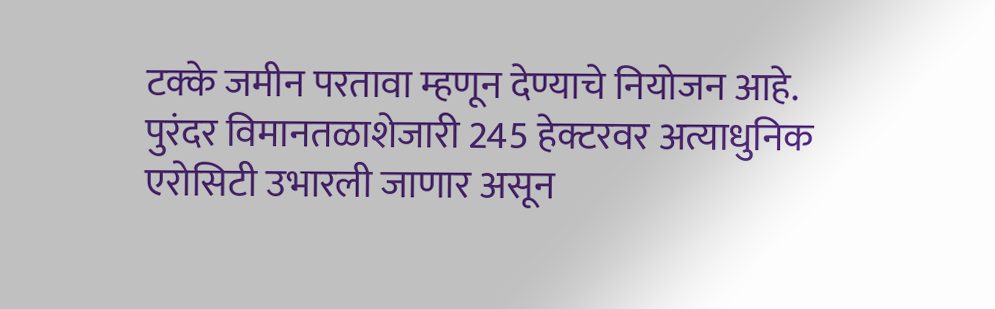टक्के जमीन परतावा म्हणून देण्याचे नियोजन आहे.
पुरंदर विमानतळाशेजारी 245 हेक्टरवर अत्याधुनिक एरोसिटी उभारली जाणार असून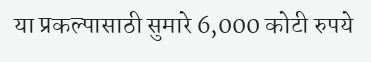या प्रकल्पासाठी सुमारे 6,000 कोटी रुपये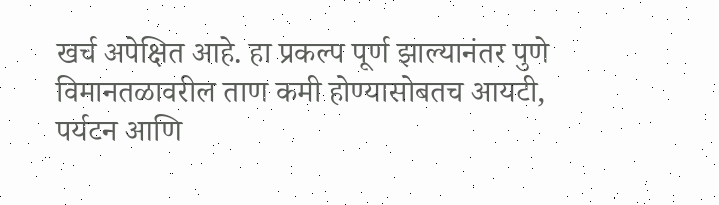खर्च अपेक्षित आहे. हा प्रकल्प पूर्ण झाल्यानंतर पुणे विमानतळावरील ताण कमी होण्यासोबतच आयटी, पर्यटन आणि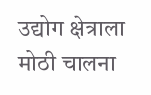उद्योग क्षेत्राला मोठी चालना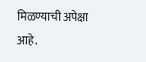मिळण्याची अपेक्षा आहे.